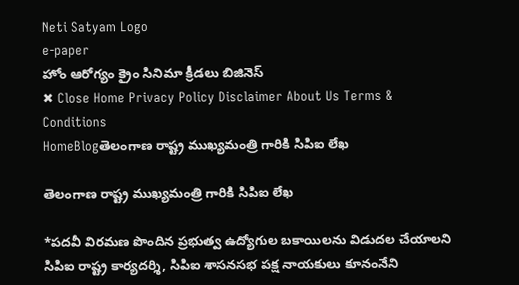Neti Satyam Logo
e-paper
హోం ఆరోగ్యం క్రైం సినిమా క్రీడలు బిజినెస్
✖ Close Home Privacy Policy Disclaimer About Us Terms & Conditions
HomeBlogతెలంగాణ రాష్ట్ర ముఖ్యమంత్రి గారికి సిపిఐ లేఖ

తెలంగాణ రాష్ట్ర ముఖ్యమంత్రి గారికి సిపిఐ లేఖ

*పదవీ విరమణ పొందిన ప్రభుత్వ ఉద్యోగుల బకాయిలను విడుదల చేయాలని సిపిఐ రాష్ట్ర కార్యదర్శి, సిపిఐ శాసనసభ పక్ష నాయకులు కూనంనేని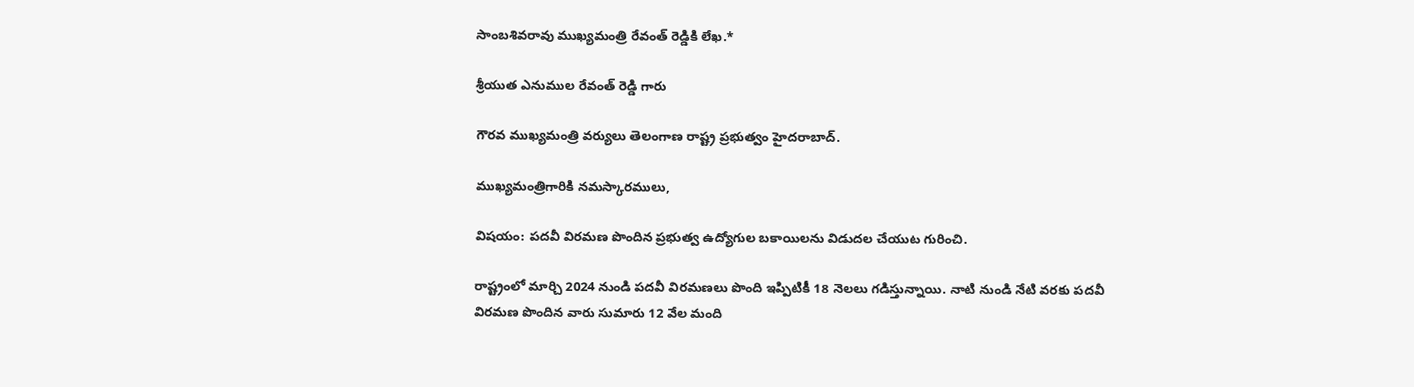సాంబశివరావు ముఖ్యమంత్రి రేవంత్ రెడ్డికి లేఖ.*

శ్రీయుత ఎనుముల రేవంత్ రెడ్డి గారు

గౌరవ ముఖ్యమంత్రి వర్యులు తెలంగాణ రాష్ట్ర ప్రభుత్వం హైదరాబాద్.

ముఖ్యమంత్రిగారికి నమస్కారములు,

విషయం: పదవీ విరమణ పొందిన ప్రభుత్వ ఉద్యోగుల బకాయిలను విడుదల చేయుట గురించి.

రాష్ట్రంలో మార్చి 2024 నుండి పదవీ విరమణలు పొంది ఇప్పిటికీ 18 నెలలు గడిస్తున్నాయి. నాటి నుండి నేటి వరకు పదవీ విరమణ పొందిన వారు సుమారు 12 వేల మంది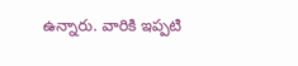ఉన్నారు. వారికి ఇప్పటి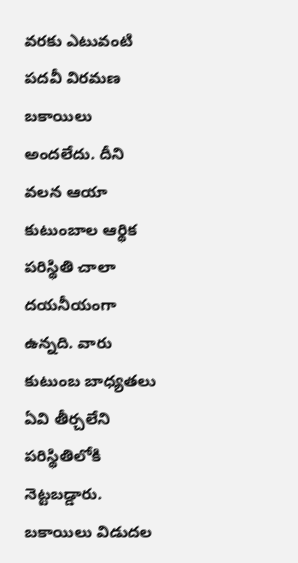వరకు ఎటువంటి పదవీ విరమణ బకాయిలు అందలేదు. దీని వలన ఆయా కుటుంబాల ఆర్థిక పరిస్థితి చాలా దయనీయంగా ఉన్నది. వారు కుటుంబ బాధ్యతలు ఏవి తీర్చలేని పరిస్థితిలోకి నెట్టబడ్డారు. బకాయిలు విడుదల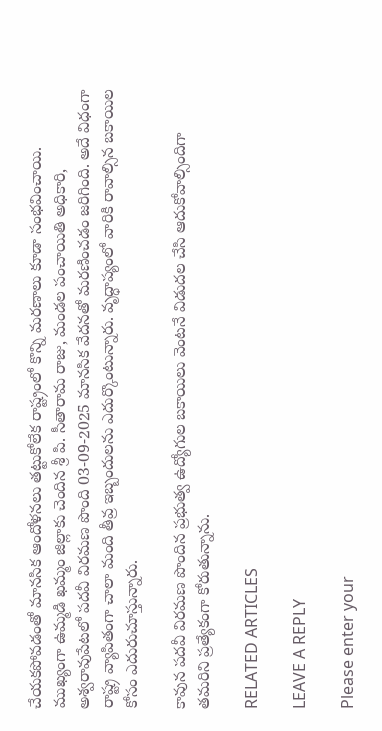చేయకపోవడంతో మానసిక ఆందోళనలు తట్టుకోలేక రాష్ట్రంలో కొన్ని మరణాలు కూడా సంభవించాయి. ముఖ్యంగా ఉమ్మడి ఖమ్మం జిల్లాకు చెందిన శ్రీ పి. సీతారామ రాజు, మండల పంచాయితి అధికారి, అశ్వరావుపేటలో పదవీ విరమణ పొంది 03-09-2025 మానసిక వేదనతో మరణించడం జరిగింది. అదే విధంగా రాష్ట్ర వ్యాపితంగా చాలా మంది తీవ్ర ఇబ్బందులను ఎదుర్కొంటున్నారు. వృద్ధాప్యంలో వారికి రావాల్సిన బకాయిల కోసం ఎదురుచూస్తున్నారు.

కావున పదవీ విరమణ పొందిన ప్రభుత్వ ఉద్యోగుల బకాయిలు వెంటనే విడుదల చేసి ఆదుకోవాల్సిందిగా తమరిని ప్రత్యేకంగా కోరుతున్నాను.

RELATED ARTICLES

LEAVE A REPLY

Please enter your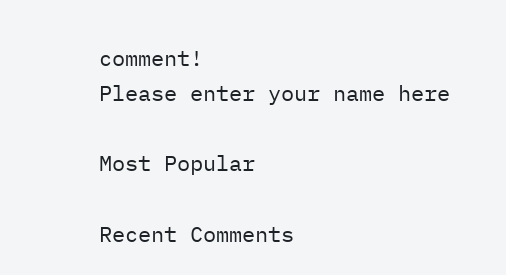comment!
Please enter your name here

Most Popular

Recent Comments